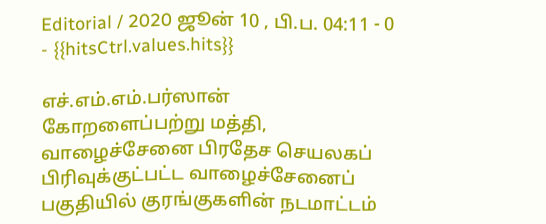Editorial / 2020 ஜூன் 10 , பி.ப. 04:11 - 0 - {{hitsCtrl.values.hits}}

எச்.எம்.எம்.பர்ஸான்
கோறளைப்பற்று மத்தி, வாழைச்சேனை பிரதேச செயலகப் பிரிவுக்குட்பட்ட வாழைச்சேனைப் பகுதியில் குரங்குகளின் நடமாட்டம்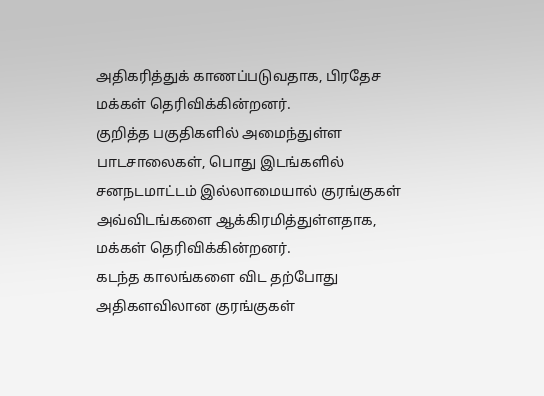அதிகரித்துக் காணப்படுவதாக, பிரதேச மக்கள் தெரிவிக்கின்றனர்.
குறித்த பகுதிகளில் அமைந்துள்ள பாடசாலைகள், பொது இடங்களில் சனநடமாட்டம் இல்லாமையால் குரங்குகள் அவ்விடங்களை ஆக்கிரமித்துள்ளதாக, மக்கள் தெரிவிக்கின்றனர்.
கடந்த காலங்களை விட தற்போது அதிகளவிலான குரங்குகள்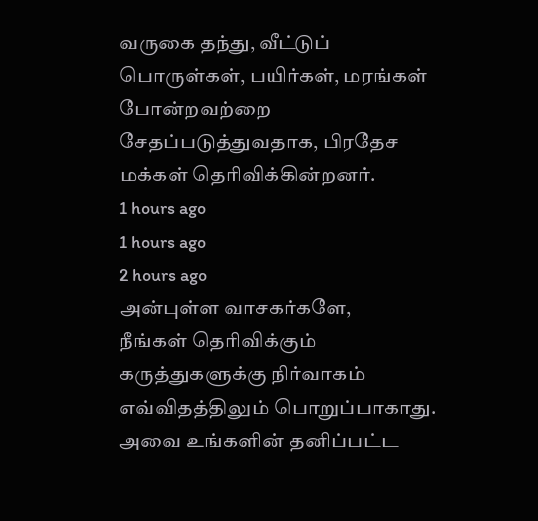வருகை தந்து, வீட்டுப் பொருள்கள், பயிர்கள், மரங்கள் போன்றவற்றை சேதப்படுத்துவதாக, பிரதேச மக்கள் தெரிவிக்கின்றனர்.
1 hours ago
1 hours ago
2 hours ago
அன்புள்ள வாசகர்களே,
நீங்கள் தெரிவிக்கும் கருத்துகளுக்கு நிர்வாகம் எவ்விதத்திலும் பொறுப்பாகாது. அவை உங்களின் தனிப்பட்ட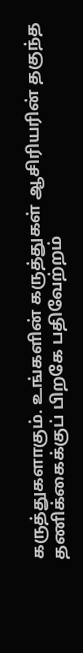கருத்துகளாகும். உங்களின் கருத்துகள் ஆசிரியரின் தகுந்த தணிக்கைக்குப் பிறகே பதிவேற்றம்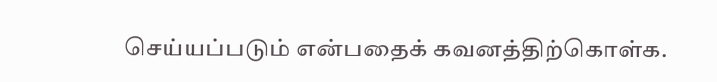செய்யப்படும் என்பதைக் கவனத்திற்கொள்க.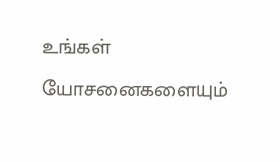உங்கள் யோசனைகளையும்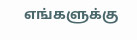எங்களுக்கு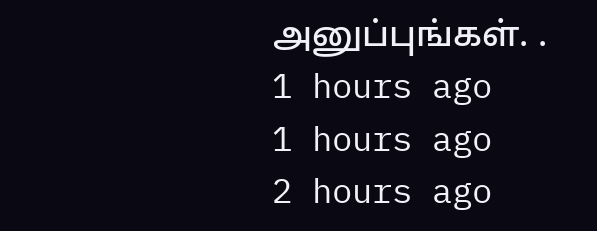அனுப்புங்கள். .
1 hours ago
1 hours ago
2 hours ago